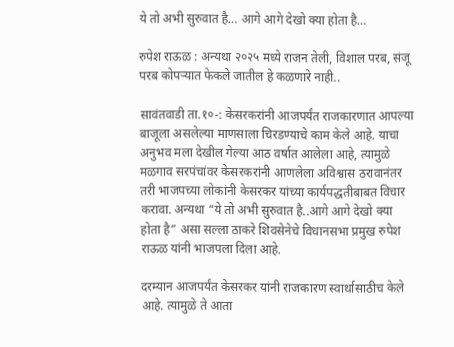ये तो अभी सुरुवात है… आगे आगे देखो क्या होता है…

रुपेश राऊळ : अन्यथा २०२५ मध्ये राजन तेली, विशाल परब, संजू परब कोपऱ्यात फेकले जातील हे कळणारे नाही..

सावंतवाडी ता.१०-: केसरकरांनी आजपर्यंत राजकारणात आपल्या बाजूला असलेल्या माणसाला चिरडण्याचे काम केले आहे. याचा अनुभव मला देखील गेल्या आठ वर्षात आलेला आहे, त्यामुळे मळगाव सरपंचांवर केसरकरांनी आणलेला अविश्वास ठरावानंतर तरी भाजपच्या लोकांनी केसरकर यांच्या कार्यपद्धतीबाबत विचार करावा. अन्यथा “ये तो अभी सुरुवात है..आगे आगे देखो क्या होता है” असा सल्ला ठाकरे शिवसेनेचे विधानसभा प्रमुख रुपेश राऊळ यांनी भाजपला दिला आहे.

दरम्यान आजपर्यंत केसरकर यांनी राजकारण स्वार्थासाठीच केले आहे. त्यामुळे ते आता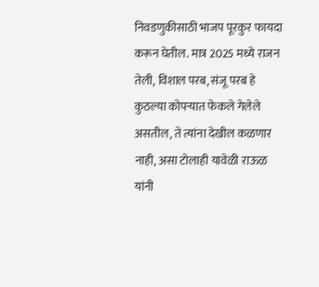निवडणुकीसाठी भाजप पूरकुर फायदा करून घेतील. मात्र 2025 मध्ये राजन तेली, विशाल परब, संजू परब हे कुठल्या कोपऱ्यात फेकले गेलेले असतील, ते त्यांना देखील कळणार नाही, असा टोलाही यावेळी राऊळ यांनी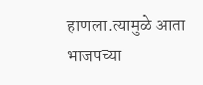हाणला.त्यामुळे आता भाजपच्या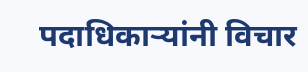पदाधिकाऱ्यांनी विचार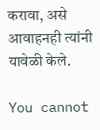करावा, असे आवाहनही त्यांनी यावेळी केले.

You cannot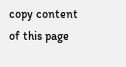copy content of this page